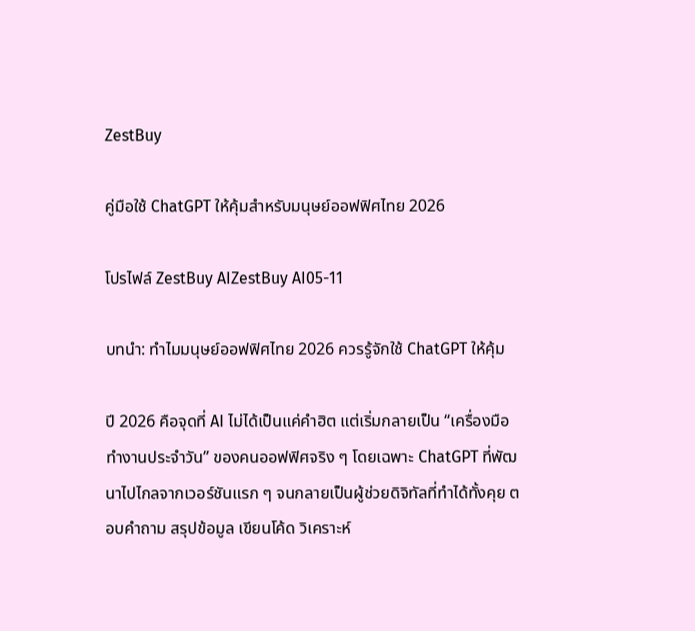ZestBuy

คู่มือใช้ ChatGPT ให้คุ้มสำหรับมนุษย์ออฟฟิศไทย 2026

โปรไฟล์ ZestBuy AIZestBuy AI05-11

บทนำ: ทำไมมนุษย์ออฟฟิศไทย 2026 ควรรู้จักใช้ ChatGPT ให้คุ้ม

ปี 2026 คือจุดที่ AI ไม่ได้เป็นแค่คำฮิต แต่เริ่มกลายเป็น “เครื่องมือทำงานประจำวัน” ของคนออฟฟิศจริง ๆ โดยเฉพาะ ChatGPT ที่พัฒนาไปไกลจากเวอร์ชันแรก ๆ จนกลายเป็นผู้ช่วยดิจิทัลที่ทำได้ทั้งคุย ตอบคำถาม สรุปข้อมูล เขียนโค้ด วิเคราะห์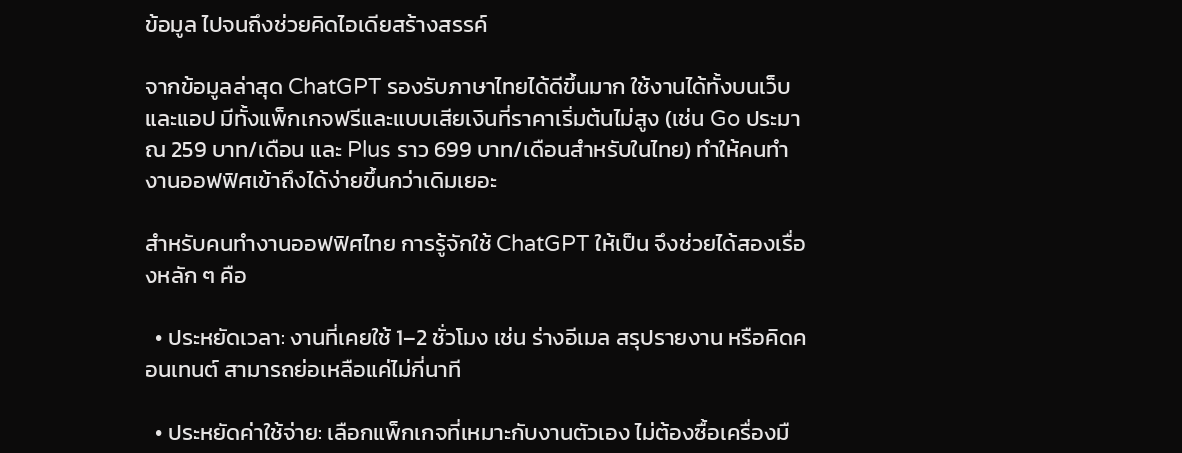ข้อมูล ไปจนถึงช่วยคิดไอเดียสร้างสรรค์

จากข้อมูลล่าสุด ChatGPT รองรับภาษาไทยได้ดีขึ้นมาก ใช้งานได้ทั้งบนเว็บและแอป มีทั้งแพ็กเกจฟรีและแบบเสียเงินที่ราคาเริ่มต้นไม่สูง (เช่น Go ประมาณ 259 บาท/เดือน และ Plus ราว 699 บาท/เดือนสำหรับในไทย) ทำให้คนทำงานออฟฟิศเข้าถึงได้ง่ายขึ้นกว่าเดิมเยอะ

สำหรับคนทำงานออฟฟิศไทย การรู้จักใช้ ChatGPT ให้เป็น จึงช่วยได้สองเรื่องหลัก ๆ คือ

  • ประหยัดเวลา: งานที่เคยใช้ 1–2 ชั่วโมง เช่น ร่างอีเมล สรุปรายงาน หรือคิดคอนเทนต์ สามารถย่อเหลือแค่ไม่กี่นาที

  • ประหยัดค่าใช้จ่าย: เลือกแพ็กเกจที่เหมาะกับงานตัวเอง ไม่ต้องซื้อเครื่องมื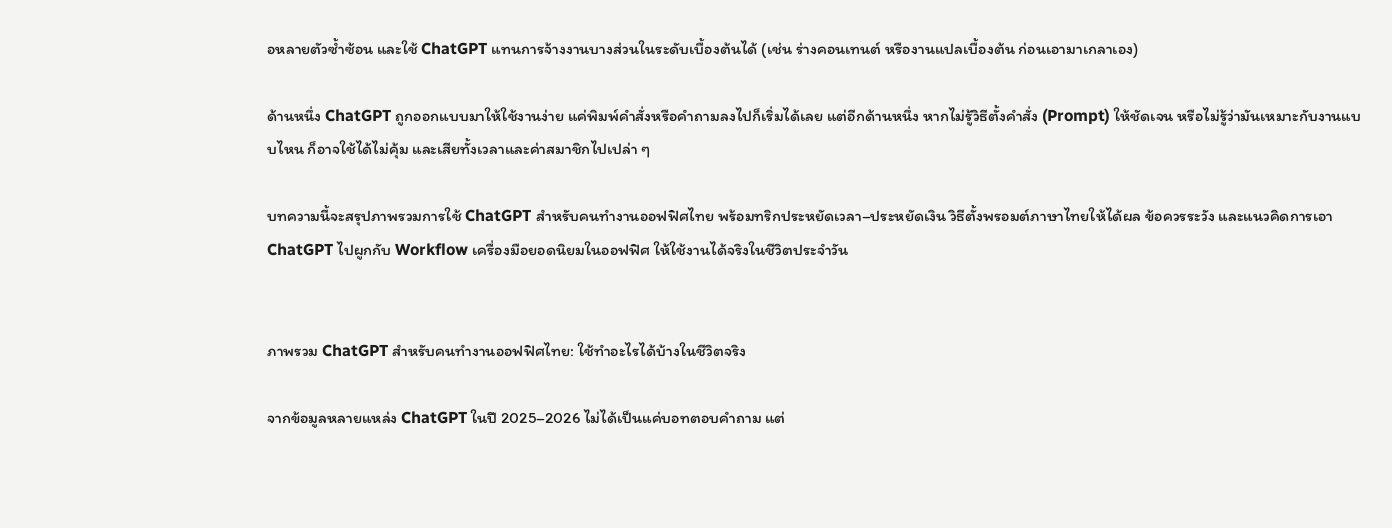อหลายตัวซ้ำซ้อน และใช้ ChatGPT แทนการจ้างงานบางส่วนในระดับเบื้องต้นได้ (เช่น ร่างคอนเทนต์ หรืองานแปลเบื้องต้น ก่อนเอามาเกลาเอง)

ด้านหนึ่ง ChatGPT ถูกออกแบบมาให้ใช้งานง่าย แค่พิมพ์คำสั่งหรือคำถามลงไปก็เริ่มได้เลย แต่อีกด้านหนึ่ง หากไม่รู้วิธีตั้งคำสั่ง (Prompt) ให้ชัดเจน หรือไม่รู้ว่ามันเหมาะกับงานแบบไหน ก็อาจใช้ได้ไม่คุ้ม และเสียทั้งเวลาและค่าสมาชิกไปเปล่า ๆ

บทความนี้จะสรุปภาพรวมการใช้ ChatGPT สำหรับคนทำงานออฟฟิศไทย พร้อมทริกประหยัดเวลา–ประหยัดเงิน วิธีตั้งพรอมต์ภาษาไทยให้ได้ผล ข้อควรระวัง และแนวคิดการเอา ChatGPT ไปผูกกับ Workflow เครื่องมือยอดนิยมในออฟฟิศ ให้ใช้งานได้จริงในชีวิตประจำวัน


ภาพรวม ChatGPT สำหรับคนทำงานออฟฟิศไทย: ใช้ทำอะไรได้บ้างในชีวิตจริง

จากข้อมูลหลายแหล่ง ChatGPT ในปี 2025–2026 ไม่ได้เป็นแค่บอทตอบคำถาม แต่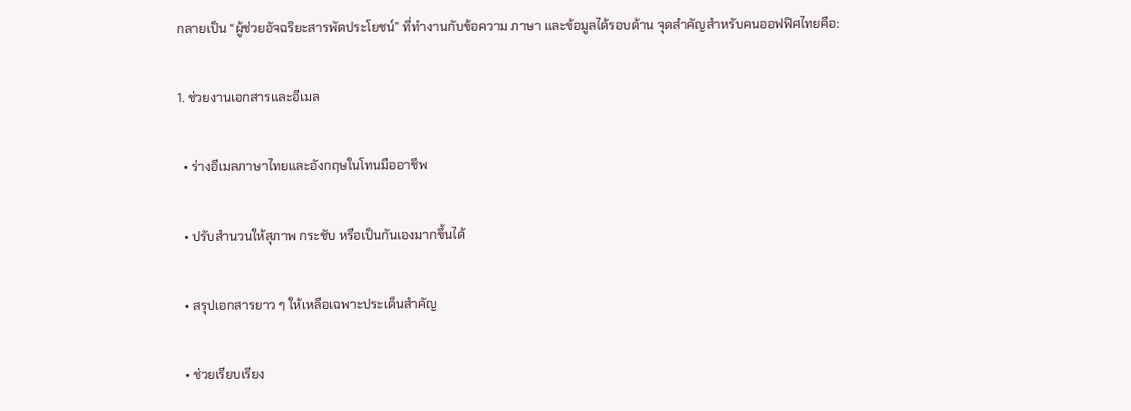กลายเป็น “ผู้ช่วยอัจฉริยะสารพัดประโยชน์” ที่ทำงานกับข้อความ ภาษา และข้อมูลได้รอบด้าน จุดสำคัญสำหรับคนออฟฟิศไทยคือ:

1. ช่วยงานเอกสารและอีเมล

  • ร่างอีเมลภาษาไทยและอังกฤษในโทนมืออาชีพ

  • ปรับสำนวนให้สุภาพ กระชับ หรือเป็นกันเองมากขึ้นได้

  • สรุปเอกสารยาว ๆ ให้เหลือเฉพาะประเด็นสำคัญ

  • ช่วยเรียบเรียง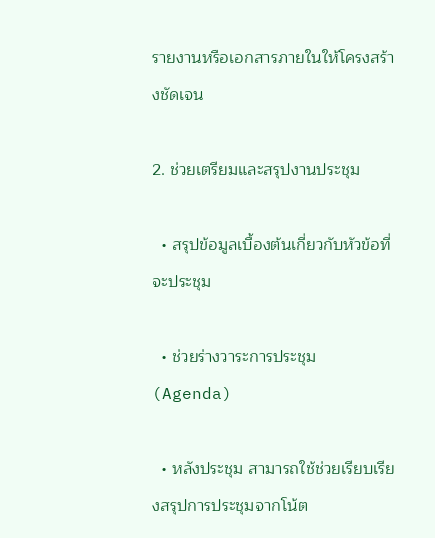รายงานหรือเอกสารภายในให้โครงสร้างชัดเจน

2. ช่วยเตรียมและสรุปงานประชุม

  • สรุปข้อมูลเบื้องต้นเกี่ยวกับหัวข้อที่จะประชุม

  • ช่วยร่างวาระการประชุม (Agenda)

  • หลังประชุม สามารถใช้ช่วยเรียบเรียงสรุปการประชุมจากโน้ต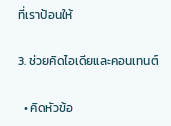ที่เราป้อนให้

3. ช่วยคิดไอเดียและคอนเทนต์

  • คิดหัวข้อ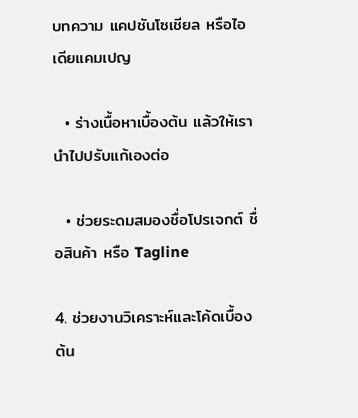บทความ แคปชันโซเชียล หรือไอเดียแคมเปญ

  • ร่างเนื้อหาเบื้องต้น แล้วให้เรานำไปปรับแก้เองต่อ

  • ช่วยระดมสมองชื่อโปรเจกต์ ชื่อสินค้า หรือ Tagline

4. ช่วยงานวิเคราะห์และโค้ดเบื้องต้น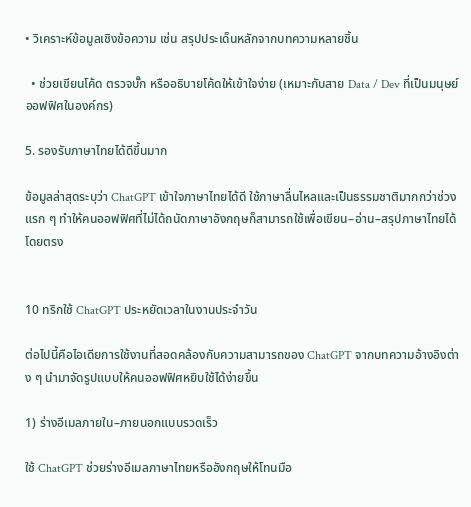• วิเคราะห์ข้อมูลเชิงข้อความ เช่น สรุปประเด็นหลักจากบทความหลายชิ้น

  • ช่วยเขียนโค้ด ตรวจบั๊ก หรืออธิบายโค้ดให้เข้าใจง่าย (เหมาะกับสาย Data / Dev ที่เป็นมนุษย์ออฟฟิศในองค์กร)

5. รองรับภาษาไทยได้ดีขึ้นมาก

ข้อมูลล่าสุดระบุว่า ChatGPT เข้าใจภาษาไทยได้ดี ใช้ภาษาลื่นไหลและเป็นธรรมชาติมากกว่าช่วงแรก ๆ ทำให้คนออฟฟิศที่ไม่ได้ถนัดภาษาอังกฤษก็สามารถใช้เพื่อเขียน–อ่าน–สรุปภาษาไทยได้โดยตรง


10 ทริกใช้ ChatGPT ประหยัดเวลาในงานประจำวัน

ต่อไปนี้คือไอเดียการใช้งานที่สอดคล้องกับความสามารถของ ChatGPT จากบทความอ้างอิงต่าง ๆ นำมาจัดรูปแบบให้คนออฟฟิศหยิบใช้ได้ง่ายขึ้น

1) ร่างอีเมลภายใน–ภายนอกแบบรวดเร็ว

ใช้ ChatGPT ช่วยร่างอีเมลภาษาไทยหรืออังกฤษให้โทนมือ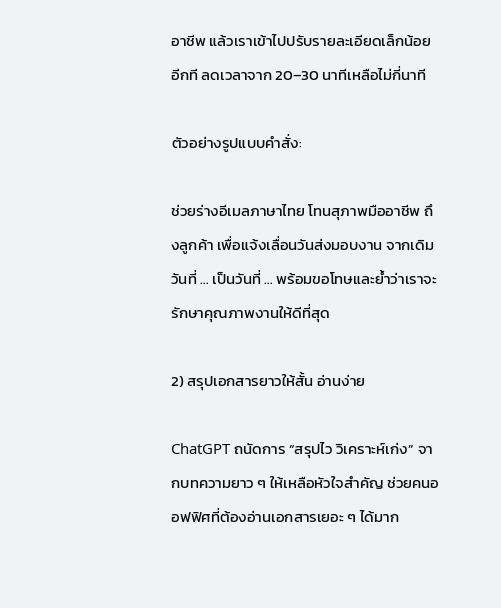อาชีพ แล้วเราเข้าไปปรับรายละเอียดเล็กน้อยอีกที ลดเวลาจาก 20–30 นาทีเหลือไม่กี่นาที

ตัวอย่างรูปแบบคำสั่ง:

ช่วยร่างอีเมลภาษาไทย โทนสุภาพมืออาชีพ ถึงลูกค้า เพื่อแจ้งเลื่อนวันส่งมอบงาน จากเดิมวันที่ … เป็นวันที่ … พร้อมขอโทษและย้ำว่าเราจะรักษาคุณภาพงานให้ดีที่สุด

2) สรุปเอกสารยาวให้สั้น อ่านง่าย

ChatGPT ถนัดการ “สรุปไว วิเคราะห์เก่ง” จากบทความยาว ๆ ให้เหลือหัวใจสำคัญ ช่วยคนออฟฟิศที่ต้องอ่านเอกสารเยอะ ๆ ได้มาก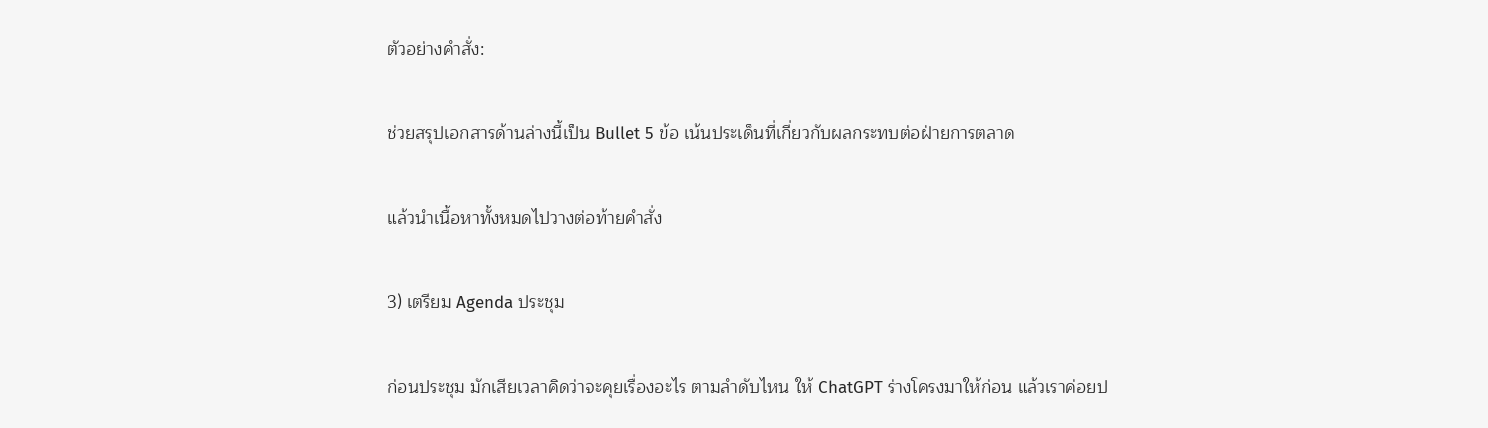ตัวอย่างคำสั่ง:

ช่วยสรุปเอกสารด้านล่างนี้เป็น Bullet 5 ข้อ เน้นประเด็นที่เกี่ยวกับผลกระทบต่อฝ่ายการตลาด

แล้วนำเนื้อหาทั้งหมดไปวางต่อท้ายคำสั่ง

3) เตรียม Agenda ประชุม

ก่อนประชุม มักเสียเวลาคิดว่าจะคุยเรื่องอะไร ตามลำดับไหน ให้ ChatGPT ร่างโครงมาให้ก่อน แล้วเราค่อยป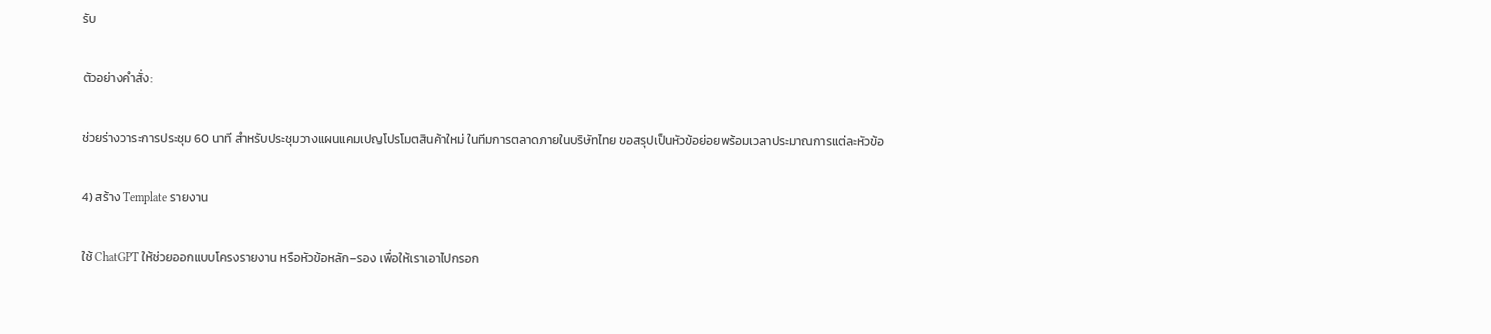รับ

ตัวอย่างคำสั่ง:

ช่วยร่างวาระการประชุม 60 นาที สำหรับประชุมวางแผนแคมเปญโปรโมตสินค้าใหม่ ในทีมการตลาดภายในบริษัทไทย ขอสรุปเป็นหัวข้อย่อยพร้อมเวลาประมาณการแต่ละหัวข้อ

4) สร้าง Template รายงาน

ใช้ ChatGPT ให้ช่วยออกแบบโครงรายงาน หรือหัวข้อหลัก–รอง เพื่อให้เราเอาไปกรอก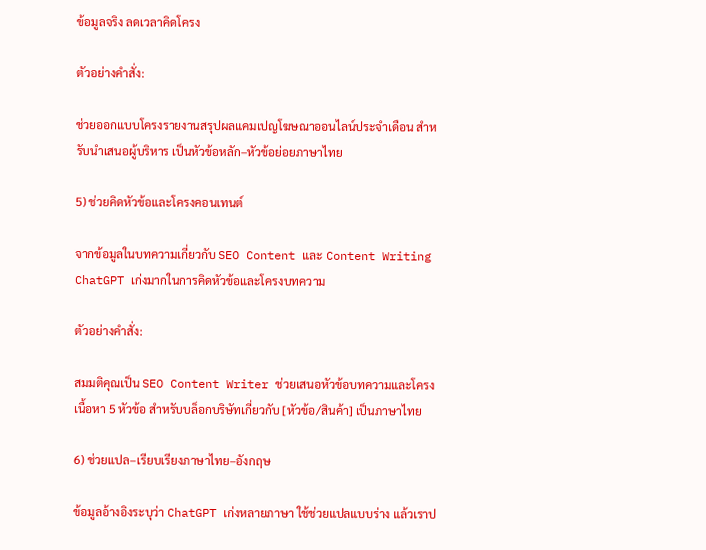ข้อมูลจริง ลดเวลาคิดโครง

ตัวอย่างคำสั่ง:

ช่วยออกแบบโครงรายงานสรุปผลแคมเปญโฆษณาออนไลน์ประจำเดือน สำหรับนำเสนอผู้บริหาร เป็นหัวข้อหลัก–หัวข้อย่อยภาษาไทย

5) ช่วยคิดหัวข้อและโครงคอนเทนต์

จากข้อมูลในบทความเกี่ยวกับ SEO Content และ Content Writing ChatGPT เก่งมากในการคิดหัวข้อและโครงบทความ

ตัวอย่างคำสั่ง:

สมมติคุณเป็น SEO Content Writer ช่วยเสนอหัวข้อบทความและโครงเนื้อหา 5 หัวข้อ สำหรับบล็อกบริษัทเกี่ยวกับ [หัวข้อ/สินค้า] เป็นภาษาไทย

6) ช่วยแปล–เรียบเรียงภาษาไทย–อังกฤษ

ข้อมูลอ้างอิงระบุว่า ChatGPT เก่งหลายภาษา ใช้ช่วยแปลแบบร่าง แล้วเราป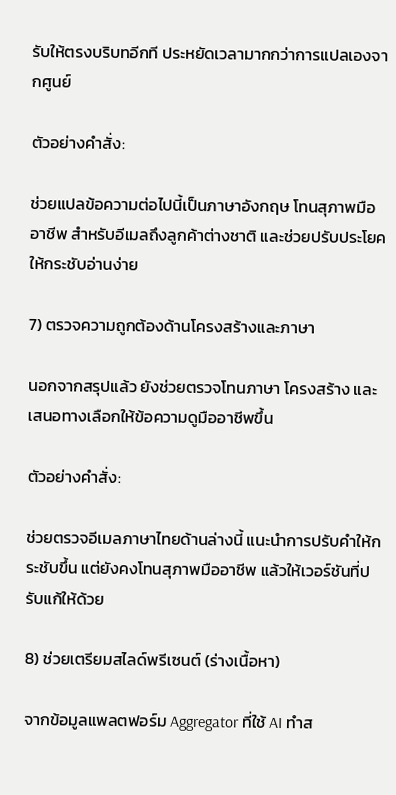รับให้ตรงบริบทอีกที ประหยัดเวลามากกว่าการแปลเองจากศูนย์

ตัวอย่างคำสั่ง:

ช่วยแปลข้อความต่อไปนี้เป็นภาษาอังกฤษ โทนสุภาพมืออาชีพ สำหรับอีเมลถึงลูกค้าต่างชาติ และช่วยปรับประโยคให้กระชับอ่านง่าย

7) ตรวจความถูกต้องด้านโครงสร้างและภาษา

นอกจากสรุปแล้ว ยังช่วยตรวจโทนภาษา โครงสร้าง และเสนอทางเลือกให้ข้อความดูมืออาชีพขึ้น

ตัวอย่างคำสั่ง:

ช่วยตรวจอีเมลภาษาไทยด้านล่างนี้ แนะนำการปรับคำให้กระชับขึ้น แต่ยังคงโทนสุภาพมืออาชีพ แล้วให้เวอร์ชันที่ปรับแก้ให้ด้วย

8) ช่วยเตรียมสไลด์พรีเซนต์ (ร่างเนื้อหา)

จากข้อมูลแพลตฟอร์ม Aggregator ที่ใช้ AI ทำส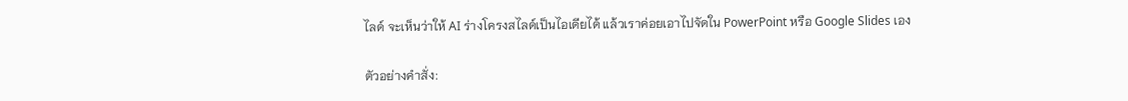ไลด์ จะเห็นว่าให้ AI ร่างโครงสไลด์เป็นไอเดียได้ แล้วเราค่อยเอาไปจัดใน PowerPoint หรือ Google Slides เอง

ตัวอย่างคำสั่ง: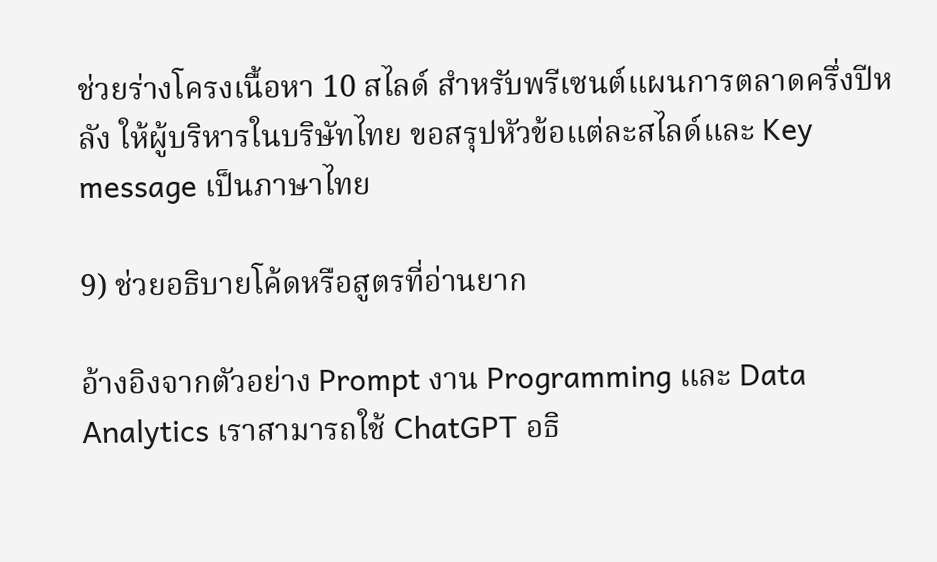ช่วยร่างโครงเนื้อหา 10 สไลด์ สำหรับพรีเซนต์แผนการตลาดครึ่งปีหลัง ให้ผู้บริหารในบริษัทไทย ขอสรุปหัวข้อแต่ละสไลด์และ Key message เป็นภาษาไทย

9) ช่วยอธิบายโค้ดหรือสูตรที่อ่านยาก

อ้างอิงจากตัวอย่าง Prompt งาน Programming และ Data Analytics เราสามารถใช้ ChatGPT อธิ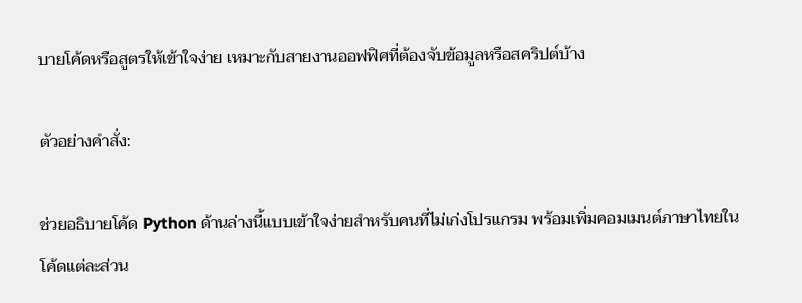บายโค้ดหรือสูตรให้เข้าใจง่าย เหมาะกับสายงานออฟฟิศที่ต้องจับข้อมูลหรือสคริปต์บ้าง

ตัวอย่างคำสั่ง:

ช่วยอธิบายโค้ด Python ด้านล่างนี้แบบเข้าใจง่ายสำหรับคนที่ไม่เก่งโปรแกรม พร้อมเพิ่มคอมเมนต์ภาษาไทยในโค้ดแต่ละส่วน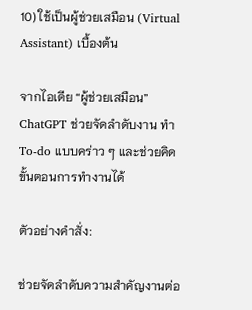10) ใช้เป็นผู้ช่วยเสมือน (Virtual Assistant) เบื้องต้น

จากไอเดีย “ผู้ช่วยเสมือน” ChatGPT ช่วยจัดลำดับงาน ทำ To-do แบบคร่าว ๆ และช่วยคิดขั้นตอนการทำงานได้

ตัวอย่างคำสั่ง:

ช่วยจัดลำดับความสำคัญงานต่อ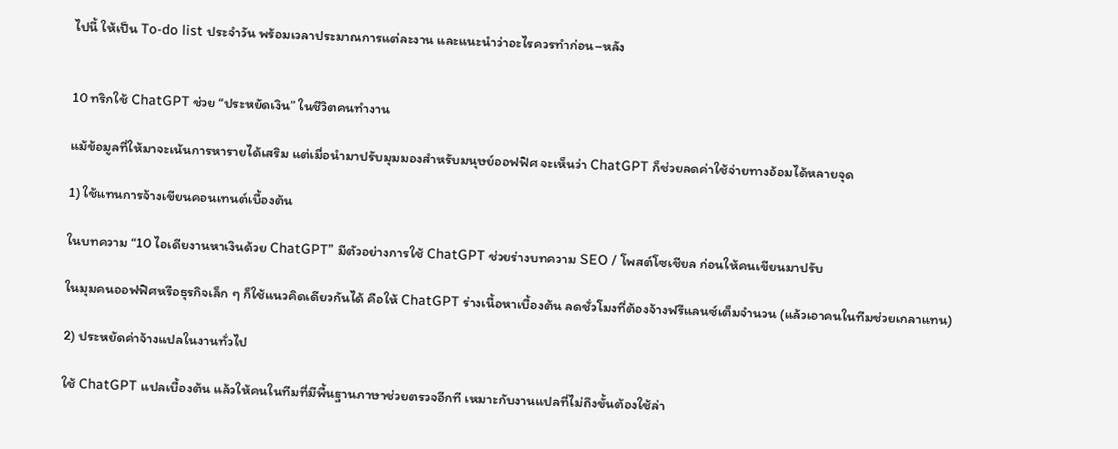ไปนี้ ให้เป็น To-do list ประจำวัน พร้อมเวลาประมาณการแต่ละงาน และแนะนำว่าอะไรควรทำก่อน–หลัง


10 ทริกใช้ ChatGPT ช่วย “ประหยัดเงิน” ในชีวิตคนทำงาน

แม้ข้อมูลที่ให้มาจะเน้นการหารายได้เสริม แต่เมื่อนำมาปรับมุมมองสำหรับมนุษย์ออฟฟิศ จะเห็นว่า ChatGPT ก็ช่วยลดค่าใช้จ่ายทางอ้อมได้หลายจุด

1) ใช้แทนการจ้างเขียนคอนเทนต์เบื้องต้น

ในบทความ “10 ไอเดียงานหาเงินด้วย ChatGPT” มีตัวอย่างการใช้ ChatGPT ช่วยร่างบทความ SEO / โพสต์โซเชียล ก่อนให้คนเขียนมาปรับ

ในมุมคนออฟฟิศหรือธุรกิจเล็ก ๆ ก็ใช้แนวคิดเดียวกันได้ คือให้ ChatGPT ร่างเนื้อหาเบื้องต้น ลดชั่วโมงที่ต้องจ้างฟรีแลนซ์เต็มจำนวน (แล้วเอาคนในทีมช่วยเกลาแทน)

2) ประหยัดค่าจ้างแปลในงานทั่วไป

ใช้ ChatGPT แปลเบื้องต้น แล้วให้คนในทีมที่มีพื้นฐานภาษาช่วยตรวจอีกที เหมาะกับงานแปลที่ไม่ถึงขั้นต้องใช้ล่า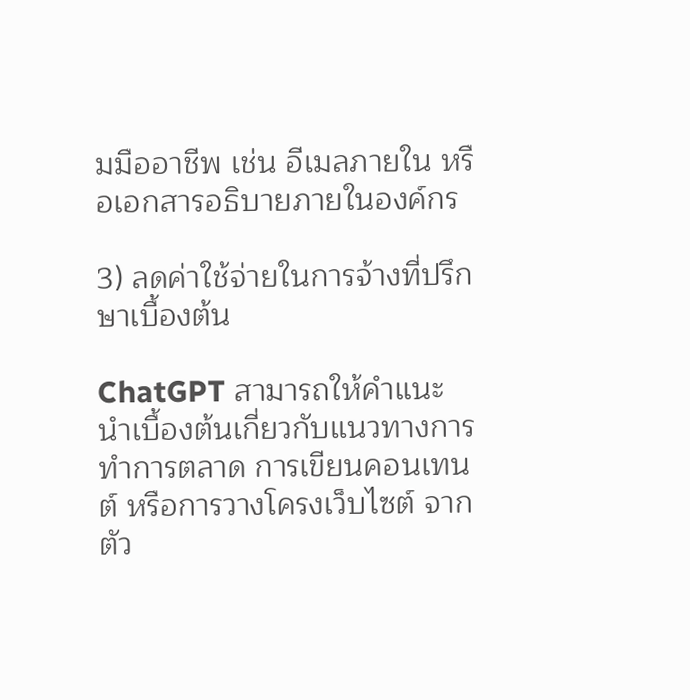มมืออาชีพ เช่น อีเมลภายใน หรือเอกสารอธิบายภายในองค์กร

3) ลดค่าใช้จ่ายในการจ้างที่ปรึกษาเบื้องต้น

ChatGPT สามารถให้คำแนะนำเบื้องต้นเกี่ยวกับแนวทางการทำการตลาด การเขียนคอนเทนต์ หรือการวางโครงเว็บไซต์ จากตัว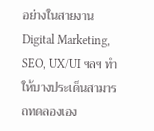อย่างในสายงาน Digital Marketing, SEO, UX/UI ฯลฯ ทำให้บางประเด็นสามารถทดลองเอง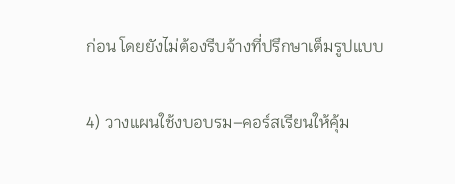ก่อน โดยยังไม่ต้องรีบจ้างที่ปรึกษาเต็มรูปแบบ

4) วางแผนใช้งบอบรม–คอร์สเรียนให้คุ้ม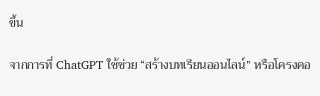ขึ้น

จากการที่ ChatGPT ใช้ช่วย “สร้างบทเรียนออนไลน์” หรือโครงคอ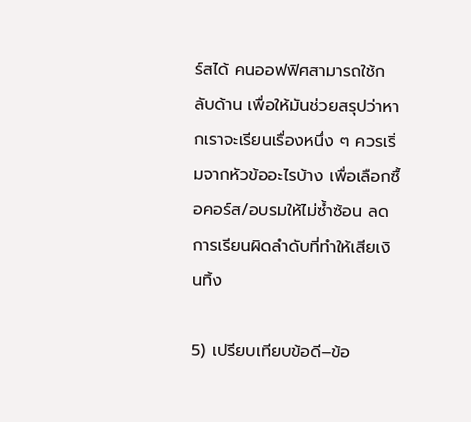ร์สได้ คนออฟฟิศสามารถใช้กลับด้าน เพื่อให้มันช่วยสรุปว่าหากเราจะเรียนเรื่องหนึ่ง ๆ ควรเริ่มจากหัวข้ออะไรบ้าง เพื่อเลือกซื้อคอร์ส/อบรมให้ไม่ซ้ำซ้อน ลดการเรียนผิดลำดับที่ทำให้เสียเงินทิ้ง

5) เปรียบเทียบข้อดี–ข้อ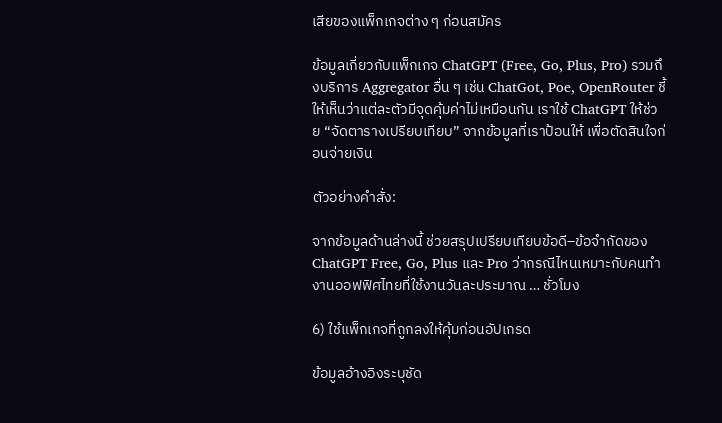เสียของแพ็กเกจต่าง ๆ ก่อนสมัคร

ข้อมูลเกี่ยวกับแพ็กเกจ ChatGPT (Free, Go, Plus, Pro) รวมถึงบริการ Aggregator อื่น ๆ เช่น ChatGot, Poe, OpenRouter ชี้ให้เห็นว่าแต่ละตัวมีจุดคุ้มค่าไม่เหมือนกัน เราใช้ ChatGPT ให้ช่วย “จัดตารางเปรียบเทียบ” จากข้อมูลที่เราป้อนให้ เพื่อตัดสินใจก่อนจ่ายเงิน

ตัวอย่างคำสั่ง:

จากข้อมูลด้านล่างนี้ ช่วยสรุปเปรียบเทียบข้อดี–ข้อจำกัดของ ChatGPT Free, Go, Plus และ Pro ว่ากรณีไหนเหมาะกับคนทำงานออฟฟิศไทยที่ใช้งานวันละประมาณ … ชั่วโมง

6) ใช้แพ็กเกจที่ถูกลงให้คุ้มก่อนอัปเกรด

ข้อมูลอ้างอิงระบุชัด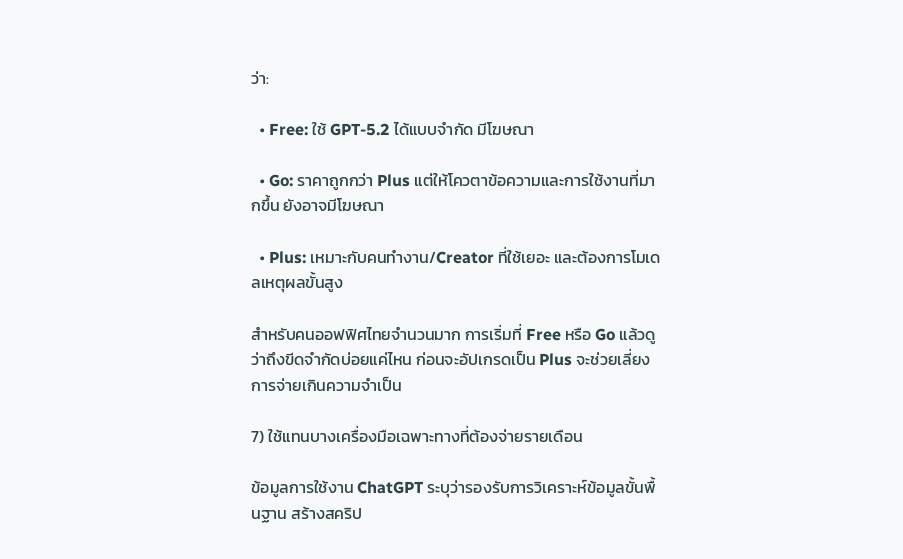ว่า:

  • Free: ใช้ GPT-5.2 ได้แบบจำกัด มีโฆษณา

  • Go: ราคาถูกกว่า Plus แต่ให้โควตาข้อความและการใช้งานที่มากขึ้น ยังอาจมีโฆษณา

  • Plus: เหมาะกับคนทำงาน/Creator ที่ใช้เยอะ และต้องการโมเดลเหตุผลขั้นสูง

สำหรับคนออฟฟิศไทยจำนวนมาก การเริ่มที่ Free หรือ Go แล้วดูว่าถึงขีดจำกัดบ่อยแค่ไหน ก่อนจะอัปเกรดเป็น Plus จะช่วยเลี่ยงการจ่ายเกินความจำเป็น

7) ใช้แทนบางเครื่องมือเฉพาะทางที่ต้องจ่ายรายเดือน

ข้อมูลการใช้งาน ChatGPT ระบุว่ารองรับการวิเคราะห์ข้อมูลขั้นพื้นฐาน สร้างสคริป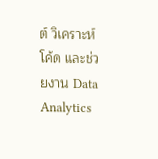ต์ วิเคราะห์โค้ด และช่วยงาน Data Analytics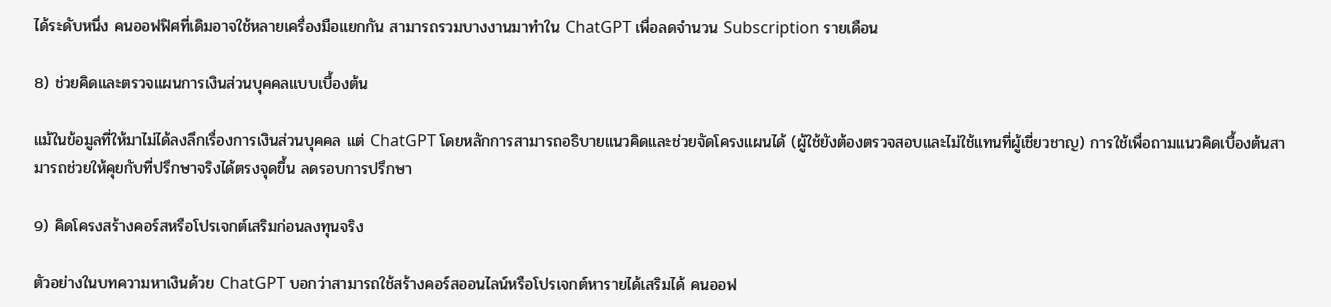ได้ระดับหนึ่ง คนออฟฟิศที่เดิมอาจใช้หลายเครื่องมือแยกกัน สามารถรวมบางงานมาทำใน ChatGPT เพื่อลดจำนวน Subscription รายเดือน

8) ช่วยคิดและตรวจแผนการเงินส่วนบุคคลแบบเบื้องต้น

แม้ในข้อมูลที่ให้มาไม่ได้ลงลึกเรื่องการเงินส่วนบุคคล แต่ ChatGPT โดยหลักการสามารถอธิบายแนวคิดและช่วยจัดโครงแผนได้ (ผู้ใช้ยังต้องตรวจสอบและไม่ใช้แทนที่ผู้เชี่ยวชาญ) การใช้เพื่อถามแนวคิดเบื้องต้นสามารถช่วยให้คุยกับที่ปรึกษาจริงได้ตรงจุดขึ้น ลดรอบการปรึกษา

9) คิดโครงสร้างคอร์สหรือโปรเจกต์เสริมก่อนลงทุนจริง

ตัวอย่างในบทความหาเงินด้วย ChatGPT บอกว่าสามารถใช้สร้างคอร์สออนไลน์หรือโปรเจกต์หารายได้เสริมได้ คนออฟ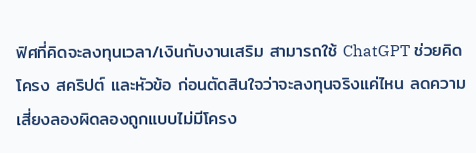ฟิศที่คิดจะลงทุนเวลา/เงินกับงานเสริม สามารถใช้ ChatGPT ช่วยคิดโครง สคริปต์ และหัวข้อ ก่อนตัดสินใจว่าจะลงทุนจริงแค่ไหน ลดความเสี่ยงลองผิดลองถูกแบบไม่มีโครง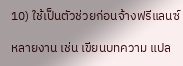10) ใช้เป็นตัวช่วยก่อนจ้างฟรีแลนซ์

หลายงาน เช่น เขียนบทความ แปล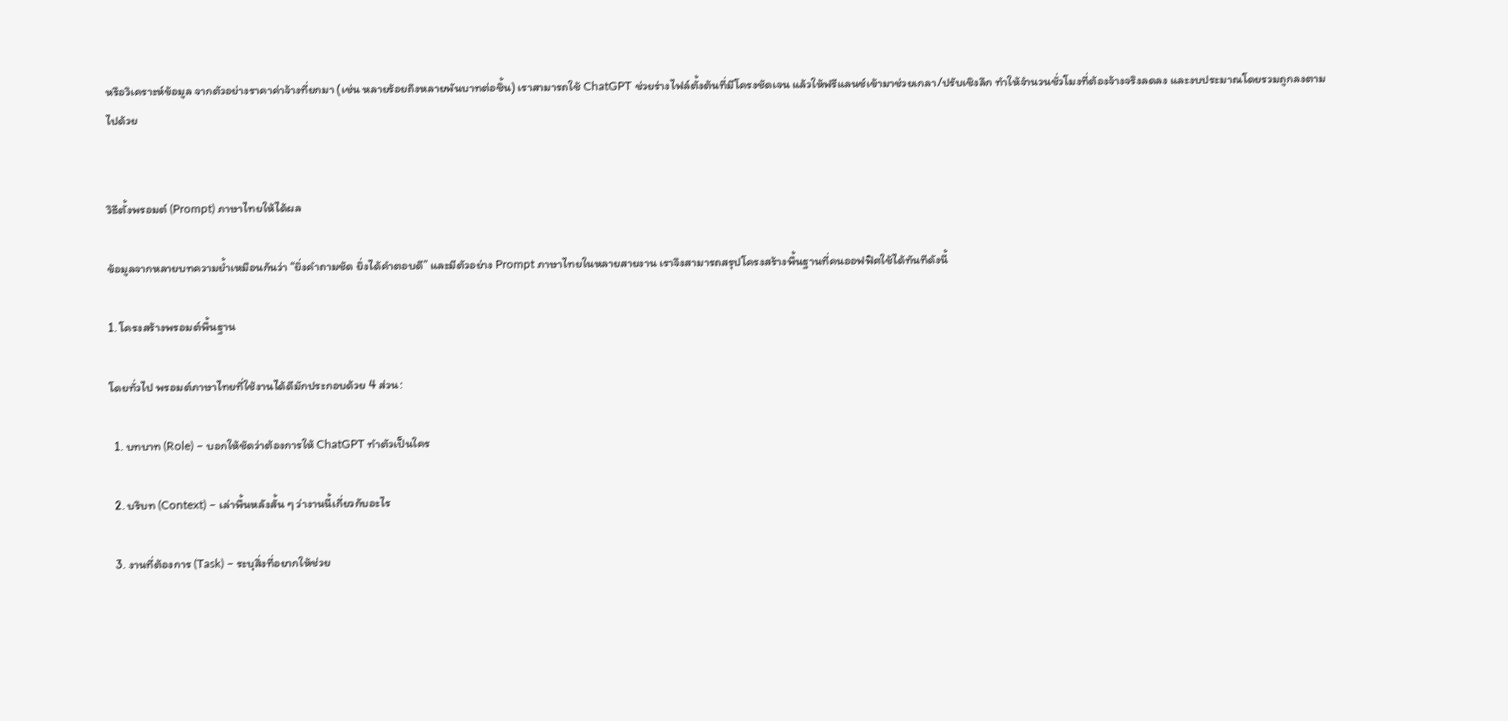หรือวิเคราะห์ข้อมูล จากตัวอย่างราคาค่าจ้างที่ยกมา (เช่น หลายร้อยถึงหลายพันบาทต่อชิ้น) เราสามารถใช้ ChatGPT ช่วยร่างไฟล์ตั้งต้นที่มีโครงชัดเจน แล้วให้ฟรีแลนซ์เข้ามาช่วยเกลา/ปรับเชิงลึก ทำให้จำนวนชั่วโมงที่ต้องจ้างจริงลดลง และงบประมาณโดยรวมถูกลงตามไปด้วย


วิธีตั้งพรอมต์ (Prompt) ภาษาไทยให้ได้ผล

ข้อมูลจากหลายบทความย้ำเหมือนกันว่า “ยิ่งคำถามชัด ยิ่งได้คำตอบดี” และมีตัวอย่าง Prompt ภาษาไทยในหลายสายงาน เราจึงสามารถสรุปโครงสร้างพื้นฐานที่คนออฟฟิศใช้ได้ทันทีดังนี้

1. โครงสร้างพรอมต์พื้นฐาน

โดยทั่วไป พรอมต์ภาษาไทยที่ใช้งานได้ดีมักประกอบด้วย 4 ส่วน:

  1. บทบาท (Role) – บอกให้ชัดว่าต้องการให้ ChatGPT ทำตัวเป็นใคร

  2. บริบท (Context) – เล่าพื้นหลังสั้น ๆ ว่างานนี้เกี่ยวกับอะไร

  3. งานที่ต้องการ (Task) – ระบุสิ่งที่อยากให้ช่วย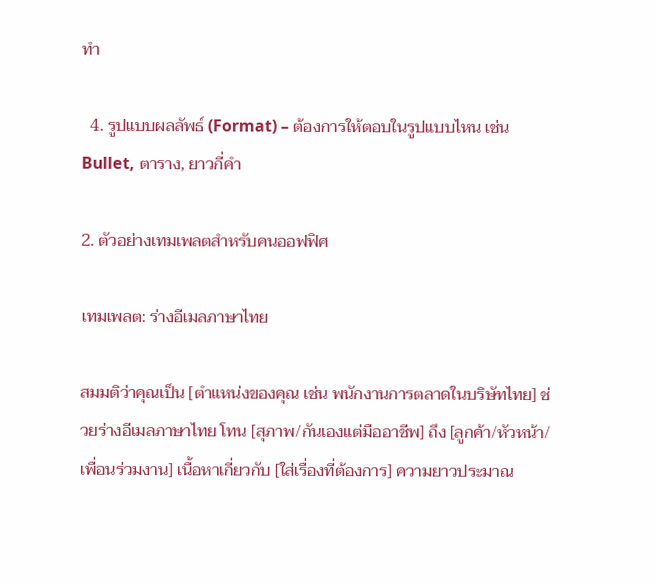ทำ

  4. รูปแบบผลลัพธ์ (Format) – ต้องการให้ตอบในรูปแบบไหน เช่น Bullet, ตาราง, ยาวกี่คำ

2. ตัวอย่างเทมเพลตสำหรับคนออฟฟิศ

เทมเพลต: ร่างอีเมลภาษาไทย

สมมติว่าคุณเป็น [ตำแหน่งของคุณ เช่น พนักงานการตลาดในบริษัทไทย] ช่วยร่างอีเมลภาษาไทย โทน [สุภาพ/กันเองแต่มืออาชีพ] ถึง [ลูกค้า/หัวหน้า/เพื่อนร่วมงาน] เนื้อหาเกี่ยวกับ [ใส่เรื่องที่ต้องการ] ความยาวประมาณ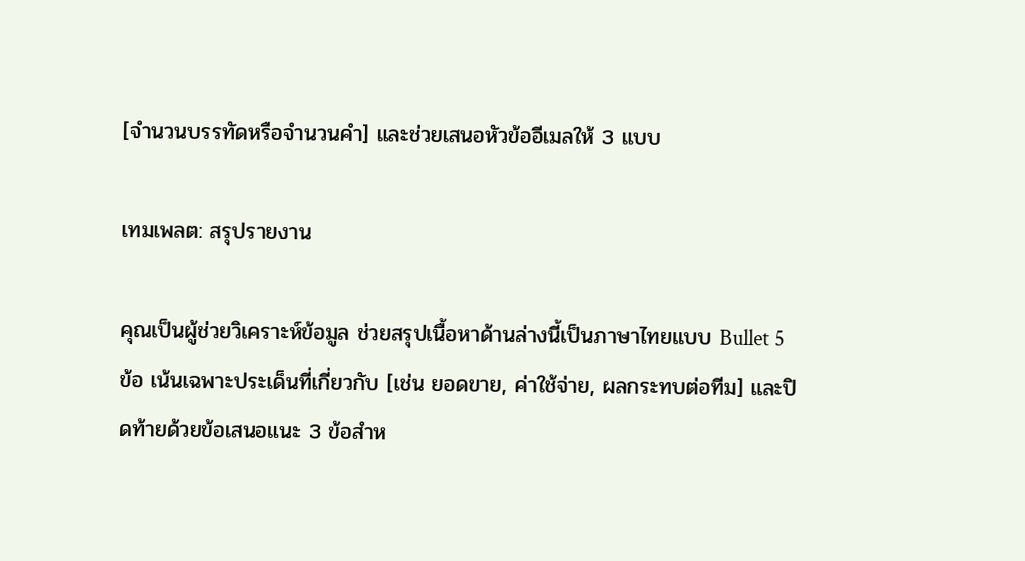[จำนวนบรรทัดหรือจำนวนคำ] และช่วยเสนอหัวข้ออีเมลให้ 3 แบบ

เทมเพลต: สรุปรายงาน

คุณเป็นผู้ช่วยวิเคราะห์ข้อมูล ช่วยสรุปเนื้อหาด้านล่างนี้เป็นภาษาไทยแบบ Bullet 5 ข้อ เน้นเฉพาะประเด็นที่เกี่ยวกับ [เช่น ยอดขาย, ค่าใช้จ่าย, ผลกระทบต่อทีม] และปิดท้ายด้วยข้อเสนอแนะ 3 ข้อสำห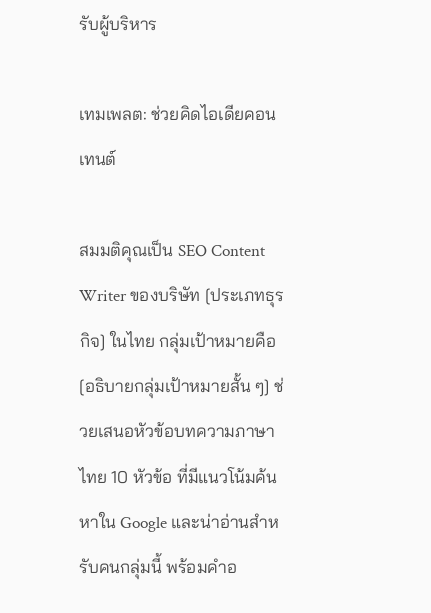รับผู้บริหาร

เทมเพลต: ช่วยคิดไอเดียคอนเทนต์

สมมติคุณเป็น SEO Content Writer ของบริษัท [ประเภทธุรกิจ] ในไทย กลุ่มเป้าหมายคือ [อธิบายกลุ่มเป้าหมายสั้น ๆ] ช่วยเสนอหัวข้อบทความภาษาไทย 10 หัวข้อ ที่มีแนวโน้มค้นหาใน Google และน่าอ่านสำหรับคนกลุ่มนี้ พร้อมคำอ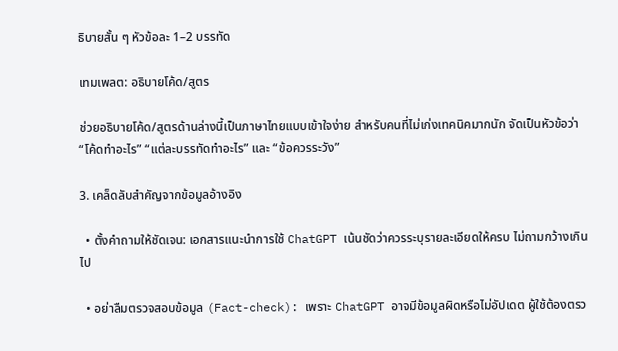ธิบายสั้น ๆ หัวข้อละ 1–2 บรรทัด

เทมเพลต: อธิบายโค้ด/สูตร

ช่วยอธิบายโค้ด/สูตรด้านล่างนี้เป็นภาษาไทยแบบเข้าใจง่าย สำหรับคนที่ไม่เก่งเทคนิคมากนัก จัดเป็นหัวข้อว่า “โค้ดทำอะไร” “แต่ละบรรทัดทำอะไร” และ “ข้อควรระวัง”

3. เคล็ดลับสำคัญจากข้อมูลอ้างอิง

  • ตั้งคำถามให้ชัดเจน: เอกสารแนะนำการใช้ ChatGPT เน้นชัดว่าควรระบุรายละเอียดให้ครบ ไม่ถามกว้างเกินไป

  • อย่าลืมตรวจสอบข้อมูล (Fact-check): เพราะ ChatGPT อาจมีข้อมูลผิดหรือไม่อัปเดต ผู้ใช้ต้องตรว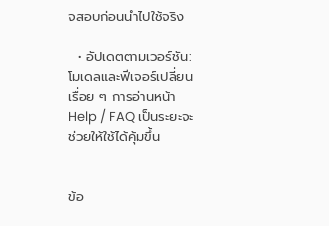จสอบก่อนนำไปใช้จริง

  • อัปเดตตามเวอร์ชัน: โมเดลและฟีเจอร์เปลี่ยนเรื่อย ๆ การอ่านหน้า Help / FAQ เป็นระยะจะช่วยให้ใช้ได้คุ้มขึ้น


ข้อ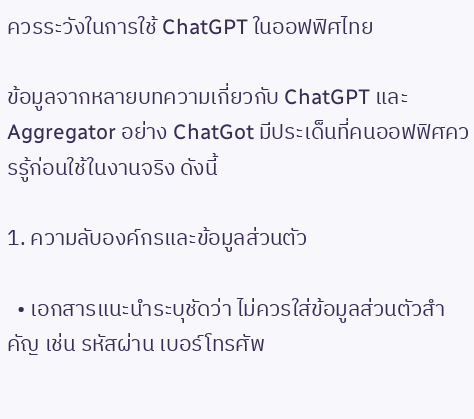ควรระวังในการใช้ ChatGPT ในออฟฟิศไทย

ข้อมูลจากหลายบทความเกี่ยวกับ ChatGPT และ Aggregator อย่าง ChatGot มีประเด็นที่คนออฟฟิศควรรู้ก่อนใช้ในงานจริง ดังนี้

1. ความลับองค์กรและข้อมูลส่วนตัว

  • เอกสารแนะนำระบุชัดว่า ไม่ควรใส่ข้อมูลส่วนตัวสำคัญ เช่น รหัสผ่าน เบอร์โทรศัพ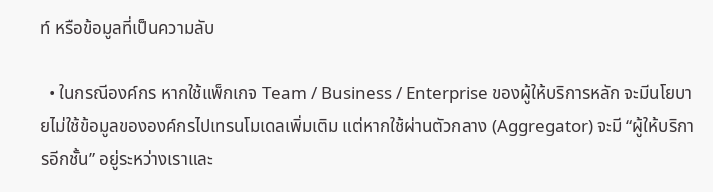ท์ หรือข้อมูลที่เป็นความลับ

  • ในกรณีองค์กร หากใช้แพ็กเกจ Team / Business / Enterprise ของผู้ให้บริการหลัก จะมีนโยบายไม่ใช้ข้อมูลขององค์กรไปเทรนโมเดลเพิ่มเติม แต่หากใช้ผ่านตัวกลาง (Aggregator) จะมี “ผู้ให้บริการอีกชั้น” อยู่ระหว่างเราและ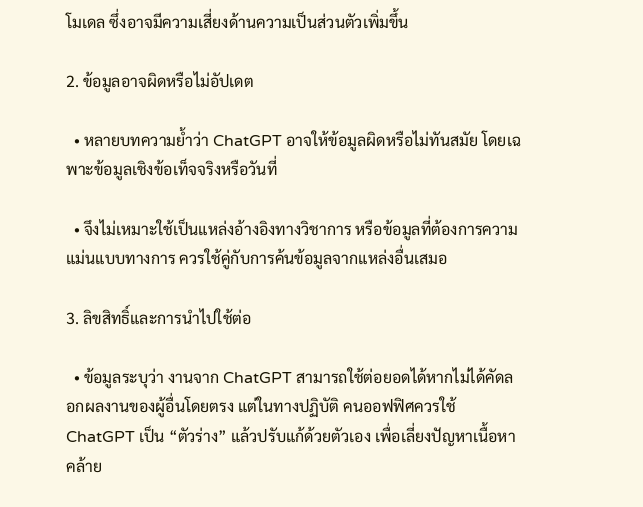โมเดล ซึ่งอาจมีความเสี่ยงด้านความเป็นส่วนตัวเพิ่มขึ้น

2. ข้อมูลอาจผิดหรือไม่อัปเดต

  • หลายบทความย้ำว่า ChatGPT อาจให้ข้อมูลผิดหรือไม่ทันสมัย โดยเฉพาะข้อมูลเชิงข้อเท็จจริงหรือวันที่

  • จึงไม่เหมาะใช้เป็นแหล่งอ้างอิงทางวิชาการ หรือข้อมูลที่ต้องการความแม่นแบบทางการ ควรใช้คู่กับการค้นข้อมูลจากแหล่งอื่นเสมอ

3. ลิขสิทธิ์และการนำไปใช้ต่อ

  • ข้อมูลระบุว่า งานจาก ChatGPT สามารถใช้ต่อยอดได้หากไม่ได้คัดลอกผลงานของผู้อื่นโดยตรง แต่ในทางปฏิบัติ คนออฟฟิศควรใช้ ChatGPT เป็น “ตัวร่าง” แล้วปรับแก้ด้วยตัวเอง เพื่อเลี่ยงปัญหาเนื้อหาคล้าย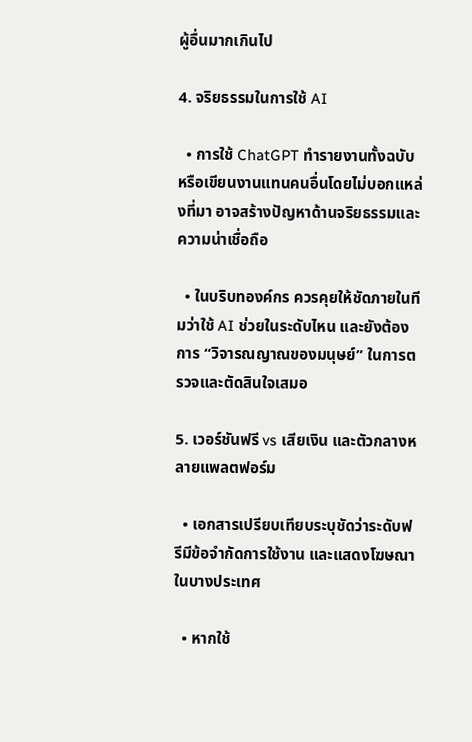ผู้อื่นมากเกินไป

4. จริยธรรมในการใช้ AI

  • การใช้ ChatGPT ทำรายงานทั้งฉบับ หรือเขียนงานแทนคนอื่นโดยไม่บอกแหล่งที่มา อาจสร้างปัญหาด้านจริยธรรมและความน่าเชื่อถือ

  • ในบริบทองค์กร ควรคุยให้ชัดภายในทีมว่าใช้ AI ช่วยในระดับไหน และยังต้องการ “วิจารณญาณของมนุษย์” ในการตรวจและตัดสินใจเสมอ

5. เวอร์ชันฟรี vs เสียเงิน และตัวกลางหลายแพลตฟอร์ม

  • เอกสารเปรียบเทียบระบุชัดว่าระดับฟรีมีข้อจำกัดการใช้งาน และแสดงโฆษณาในบางประเทศ

  • หากใช้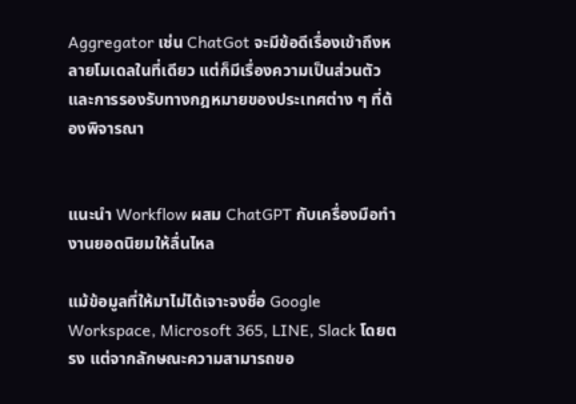Aggregator เช่น ChatGot จะมีข้อดีเรื่องเข้าถึงหลายโมเดลในที่เดียว แต่ก็มีเรื่องความเป็นส่วนตัวและการรองรับทางกฎหมายของประเทศต่าง ๆ ที่ต้องพิจารณา


แนะนำ Workflow ผสม ChatGPT กับเครื่องมือทำงานยอดนิยมให้ลื่นไหล

แม้ข้อมูลที่ให้มาไม่ได้เจาะจงชื่อ Google Workspace, Microsoft 365, LINE, Slack โดยตรง แต่จากลักษณะความสามารถขอ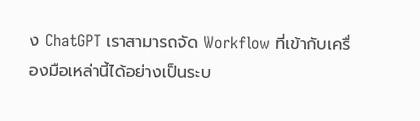ง ChatGPT เราสามารถจัด Workflow ที่เข้ากับเครื่องมือเหล่านี้ได้อย่างเป็นระบ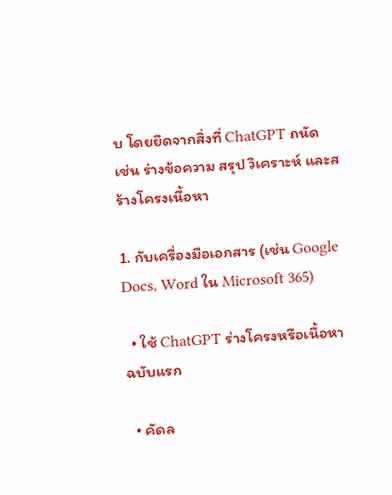บ โดยยึดจากสิ่งที่ ChatGPT ถนัด เช่น ร่างข้อความ สรุป วิเคราะห์ และสร้างโครงเนื้อหา

1. กับเครื่องมือเอกสาร (เช่น Google Docs, Word ใน Microsoft 365)

  • ใช้ ChatGPT ร่างโครงหรือเนื้อหาฉบับแรก

  • คัดล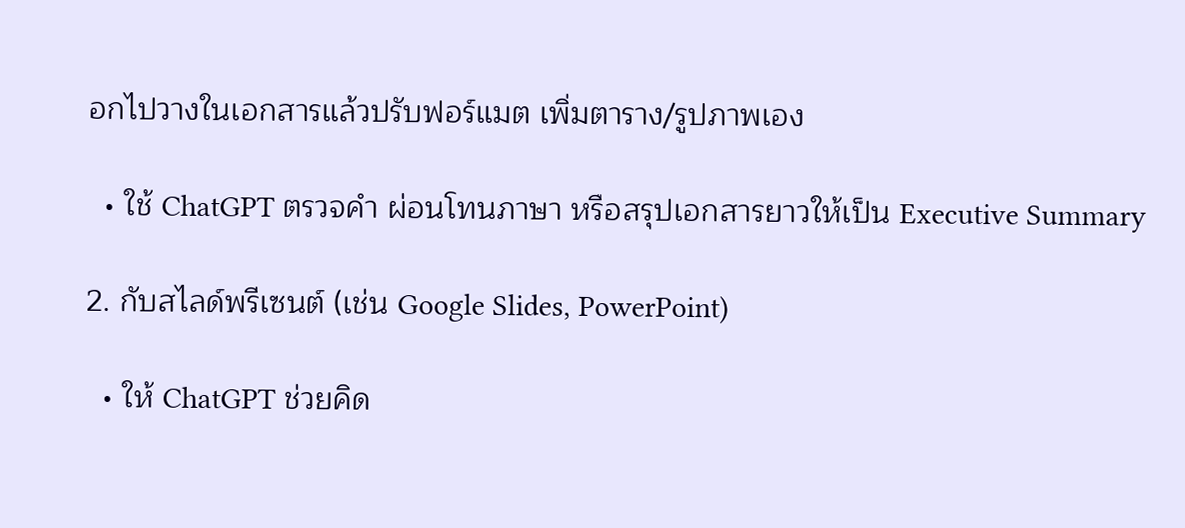อกไปวางในเอกสารแล้วปรับฟอร์แมต เพิ่มตาราง/รูปภาพเอง

  • ใช้ ChatGPT ตรวจคำ ผ่อนโทนภาษา หรือสรุปเอกสารยาวให้เป็น Executive Summary

2. กับสไลด์พรีเซนต์ (เช่น Google Slides, PowerPoint)

  • ให้ ChatGPT ช่วยคิด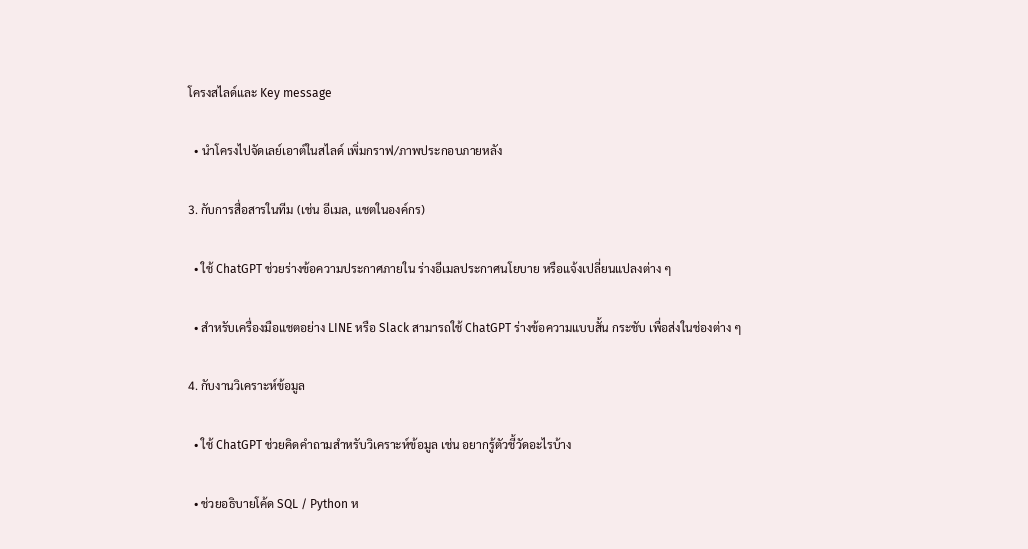โครงสไลด์และ Key message

  • นำโครงไปจัดเลย์เอาต์ในสไลด์ เพิ่มกราฟ/ภาพประกอบภายหลัง

3. กับการสื่อสารในทีม (เช่น อีเมล, แชตในองค์กร)

  • ใช้ ChatGPT ช่วยร่างข้อความประกาศภายใน ร่างอีเมลประกาศนโยบาย หรือแจ้งเปลี่ยนแปลงต่าง ๆ

  • สำหรับเครื่องมือแชตอย่าง LINE หรือ Slack สามารถใช้ ChatGPT ร่างข้อความแบบสั้น กระชับ เพื่อส่งในช่องต่าง ๆ

4. กับงานวิเคราะห์ข้อมูล

  • ใช้ ChatGPT ช่วยคิดคำถามสำหรับวิเคราะห์ข้อมูล เช่น อยากรู้ตัวชี้วัดอะไรบ้าง

  • ช่วยอธิบายโค้ด SQL / Python ห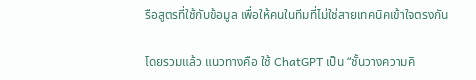รือสูตรที่ใช้กับข้อมูล เพื่อให้คนในทีมที่ไม่ใช่สายเทคนิคเข้าใจตรงกัน

โดยรวมแล้ว แนวทางคือ ใช้ ChatGPT เป็น “ชั้นวางความคิ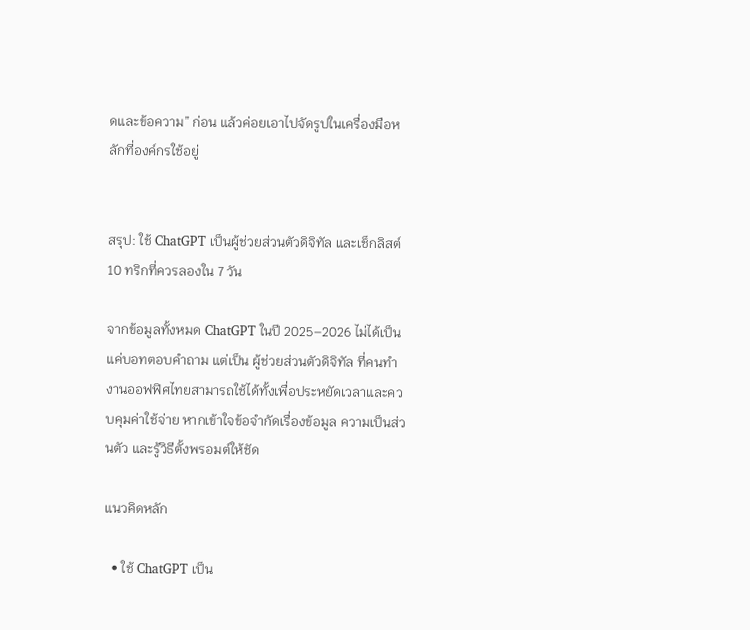ดและข้อความ” ก่อน แล้วค่อยเอาไปจัดรูปในเครื่องมือหลักที่องค์กรใช้อยู่


สรุป: ใช้ ChatGPT เป็นผู้ช่วยส่วนตัวดิจิทัล และเช็กลิสต์ 10 ทริกที่ควรลองใน 7 วัน

จากข้อมูลทั้งหมด ChatGPT ในปี 2025–2026 ไม่ได้เป็นแค่บอทตอบคำถาม แต่เป็น ผู้ช่วยส่วนตัวดิจิทัล ที่คนทำงานออฟฟิศไทยสามารถใช้ได้ทั้งเพื่อประหยัดเวลาและควบคุมค่าใช้จ่าย หากเข้าใจข้อจำกัดเรื่องข้อมูล ความเป็นส่วนตัว และรู้วิธีตั้งพรอมต์ให้ชัด

แนวคิดหลัก

  • ใช้ ChatGPT เป็น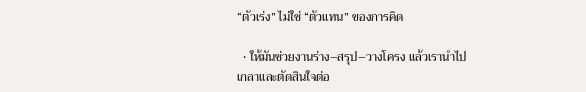“ตัวเร่ง” ไม่ใช่ “ตัวแทน” ของการคิด

  • ให้มันช่วยงานร่าง–สรุป–วางโครง แล้วเรานำไปเกลาและตัดสินใจต่อ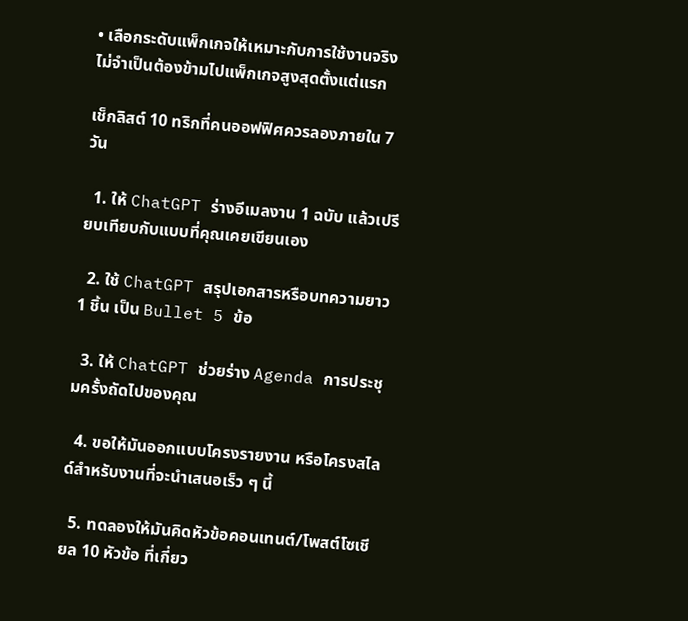• เลือกระดับแพ็กเกจให้เหมาะกับการใช้งานจริง ไม่จำเป็นต้องข้ามไปแพ็กเกจสูงสุดตั้งแต่แรก

เช็กลิสต์ 10 ทริกที่คนออฟฟิศควรลองภายใน 7 วัน

  1. ให้ ChatGPT ร่างอีเมลงาน 1 ฉบับ แล้วเปรียบเทียบกับแบบที่คุณเคยเขียนเอง

  2. ใช้ ChatGPT สรุปเอกสารหรือบทความยาว 1 ชิ้น เป็น Bullet 5 ข้อ

  3. ให้ ChatGPT ช่วยร่าง Agenda การประชุมครั้งถัดไปของคุณ

  4. ขอให้มันออกแบบโครงรายงาน หรือโครงสไลด์สำหรับงานที่จะนำเสนอเร็ว ๆ นี้

  5. ทดลองให้มันคิดหัวข้อคอนเทนต์/โพสต์โซเชียล 10 หัวข้อ ที่เกี่ยว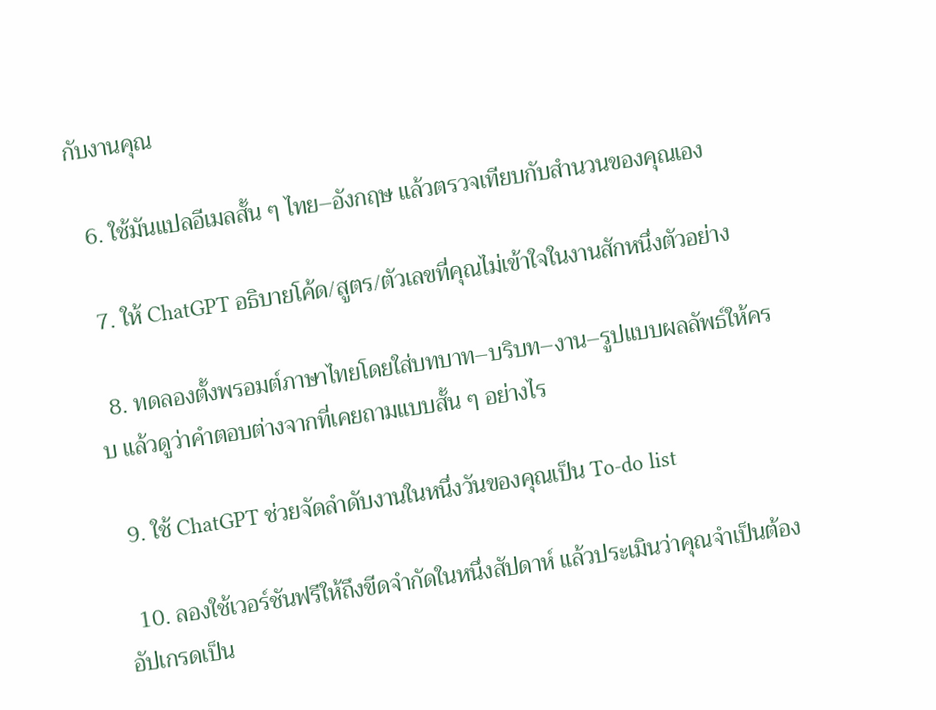กับงานคุณ

  6. ใช้มันแปลอีเมลสั้น ๆ ไทย–อังกฤษ แล้วตรวจเทียบกับสำนวนของคุณเอง

  7. ให้ ChatGPT อธิบายโค้ด/สูตร/ตัวเลขที่คุณไม่เข้าใจในงานสักหนึ่งตัวอย่าง

  8. ทดลองตั้งพรอมต์ภาษาไทยโดยใส่บทบาท–บริบท–งาน–รูปแบบผลลัพธ์ให้ครบ แล้วดูว่าคำตอบต่างจากที่เคยถามแบบสั้น ๆ อย่างไร

  9. ใช้ ChatGPT ช่วยจัดลำดับงานในหนึ่งวันของคุณเป็น To-do list

  10. ลองใช้เวอร์ชันฟรีให้ถึงขีดจำกัดในหนึ่งสัปดาห์ แล้วประเมินว่าคุณจำเป็นต้องอัปเกรดเป็น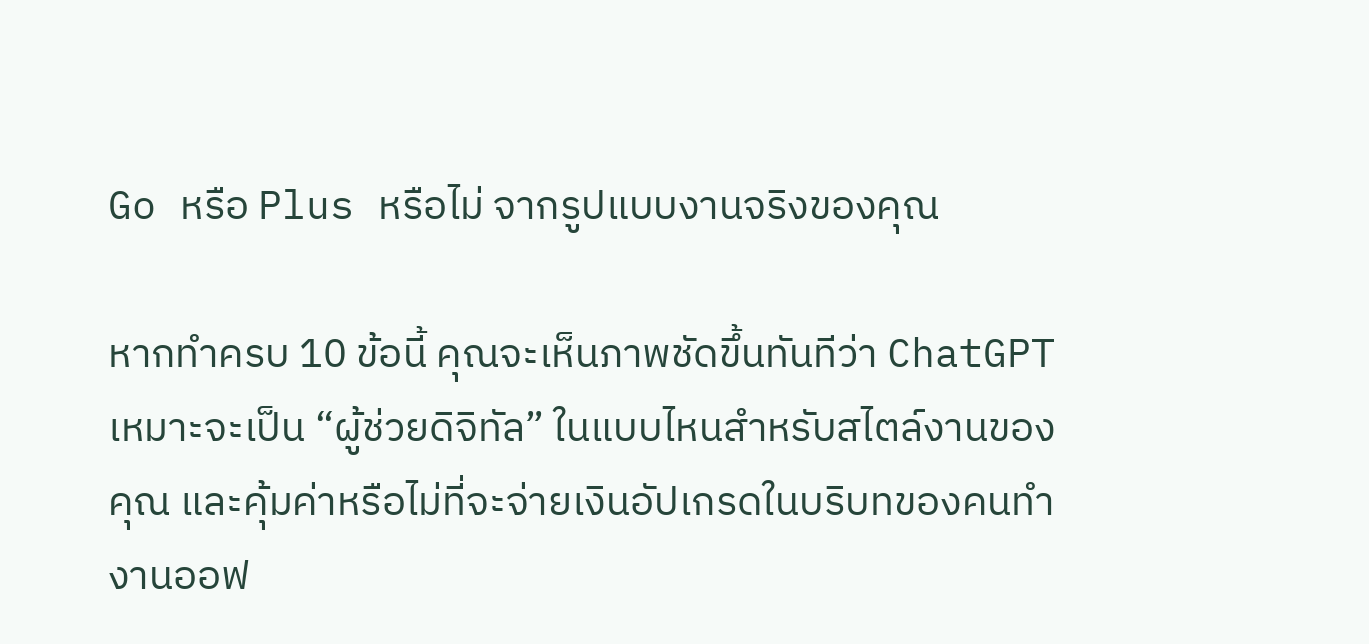Go หรือ Plus หรือไม่ จากรูปแบบงานจริงของคุณ

หากทำครบ 10 ข้อนี้ คุณจะเห็นภาพชัดขึ้นทันทีว่า ChatGPT เหมาะจะเป็น “ผู้ช่วยดิจิทัล” ในแบบไหนสำหรับสไตล์งานของคุณ และคุ้มค่าหรือไม่ที่จะจ่ายเงินอัปเกรดในบริบทของคนทำงานออฟ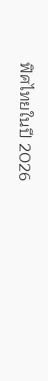ฟิศไทยในปี 2026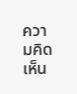ความคิดเห็น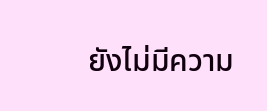ยังไม่มีความ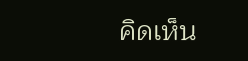คิดเห็น